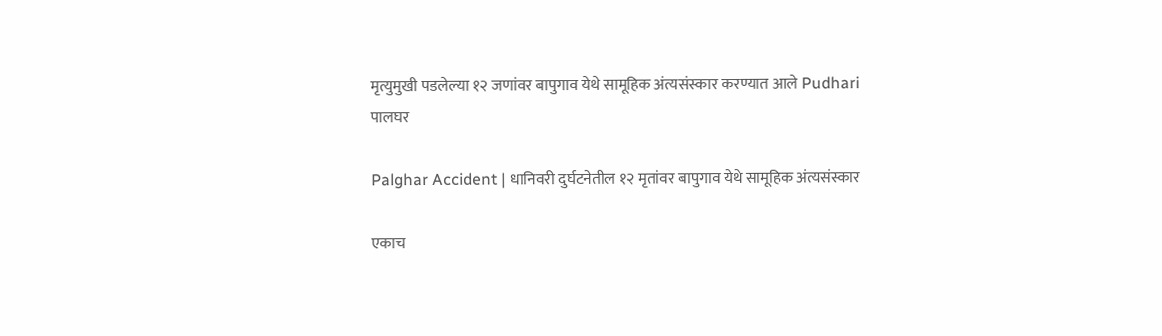मृत्युमुखी पडलेल्या १२ जणांवर बापुगाव येथे सामूहिक अंत्यसंस्कार करण्यात आले Pudhari
पालघर

Palghar Accident | धानिवरी दुर्घटनेतील १२ मृतांवर बापुगाव येथे सामूहिक अंत्यसंस्कार

एकाच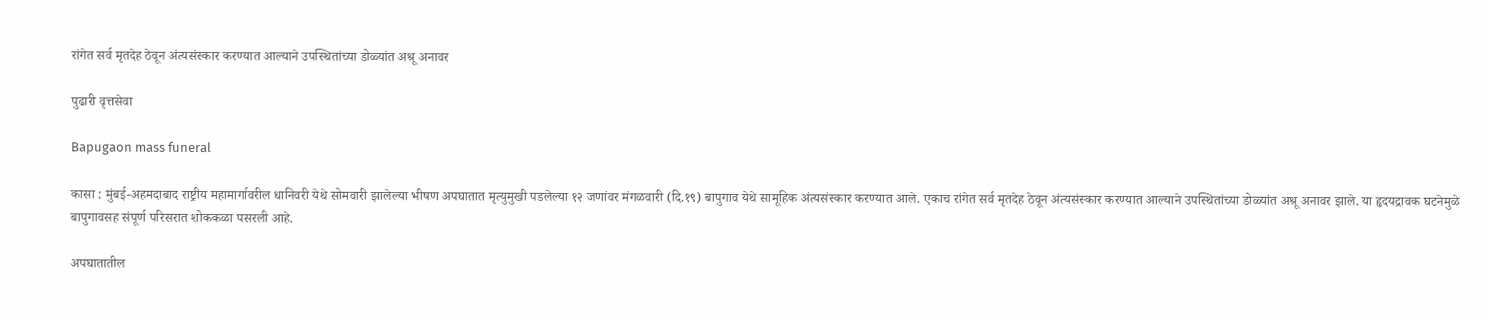रांगेत सर्व मृतदेह ठेवून अंत्यसंस्कार करण्यात आल्याने उपस्थितांच्या डोळ्यांत अश्रू अनावर

पुढारी वृत्तसेवा

Bapugaon mass funeral

कासा : मुंबई-अहमदाबाद राष्ट्रीय महामार्गावरील धानिवरी येथे सोमवारी झालेल्या भीषण अपघातात मृत्युमुखी पडलेल्या १२ जणांवर मंगळवारी (दि.१९) बापुगाव येथे सामूहिक अंत्यसंस्कार करण्यात आले. एकाच रांगेत सर्व मृतदेह ठेवून अंत्यसंस्कार करण्यात आल्याने उपस्थितांच्या डोळ्यांत अश्रू अनावर झाले. या हृदयद्रावक घटनेमुळे बापुगावसह संपूर्ण परिसरात शोककळा पसरली आहे.

अपघातातील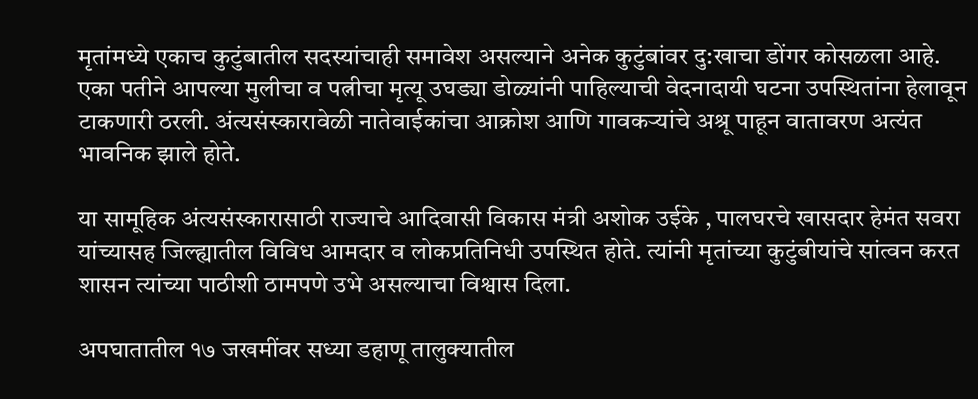मृतांमध्ये एकाच कुटुंबातील सदस्यांचाही समावेश असल्याने अनेक कुटुंबांवर दु:खाचा डोंगर कोसळला आहे. एका पतीने आपल्या मुलीचा व पत्नीचा मृत्यू उघड्या डोळ्यांनी पाहिल्याची वेदनादायी घटना उपस्थितांना हेलावून टाकणारी ठरली. अंत्यसंस्कारावेळी नातेवाईकांचा आक्रोश आणि गावकऱ्यांचे अश्रू पाहून वातावरण अत्यंत भावनिक झाले होते.

या सामूहिक अंत्यसंस्कारासाठी राज्याचे आदिवासी विकास मंत्री अशोक उईके , पालघरचे खासदार हेमंत सवरा यांच्यासह जिल्ह्यातील विविध आमदार व लोकप्रतिनिधी उपस्थित होते. त्यांनी मृतांच्या कुटुंबीयांचे सांत्वन करत शासन त्यांच्या पाठीशी ठामपणे उभे असल्याचा विश्वास दिला.

अपघातातील १७ जखमींवर सध्या डहाणू तालुक्यातील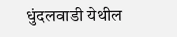धुंदलवाडी येथील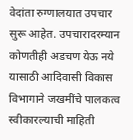वेदांता रुग्णालयात उपचार सुरू आहेत. उपचारादरम्यान कोणतीही अडचण येऊ नये यासाठी आदिवासी विकास विभागाने जखमींचे पालकत्व स्वीकारल्याची माहिती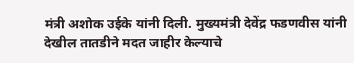मंत्री अशोक उईके यांनी दिली. मुख्यमंत्री देवेंद्र फडणवीस यांनी देखील तातडीने मदत जाहीर केल्याचे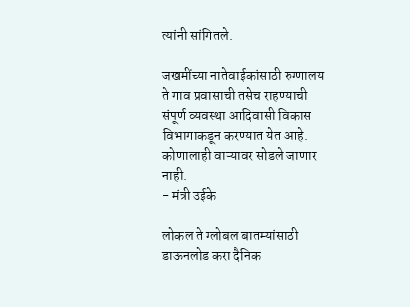त्यांनी सांगितले.

जखमींच्या नातेवाईकांसाठी रुग्णालय ते गाव प्रवासाची तसेच राहण्याची संपूर्ण व्यवस्था आदिवासी विकास विभागाकडून करण्यात येत आहे. कोणालाही वाऱ्यावर सोडले जाणार नाही.
- मंत्री उईके

लोकल ते ग्लोबल बातम्यांसाठी डाऊनलोड करा दैनिक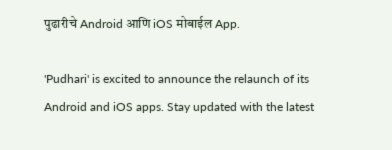पुढारीचे Android आणि iOS मोबाईल App.

'Pudhari' is excited to announce the relaunch of its Android and iOS apps. Stay updated with the latest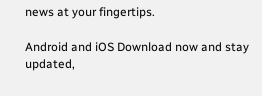news at your fingertips.

Android and iOS Download now and stay updated,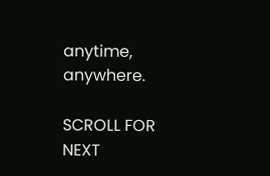anytime, anywhere.

SCROLL FOR NEXT